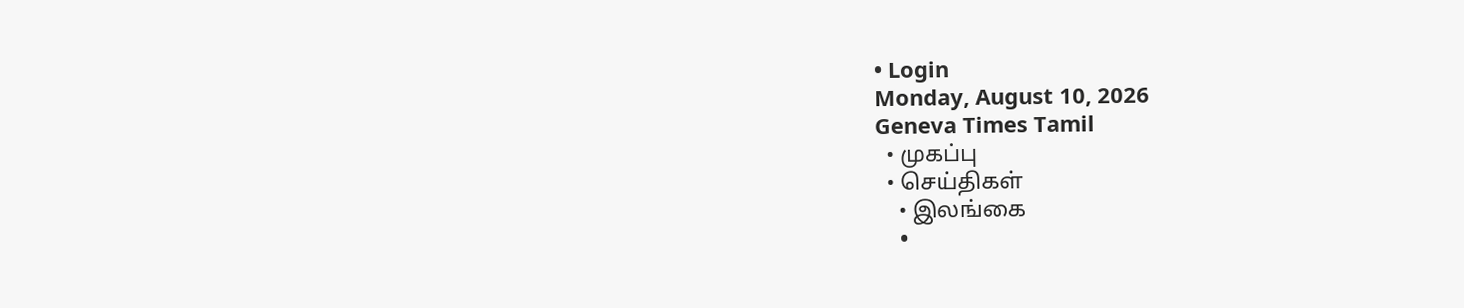• Login
Monday, August 10, 2026
Geneva Times Tamil
  • முகப்பு
  • செய்திகள்
    • இலங்கை
    •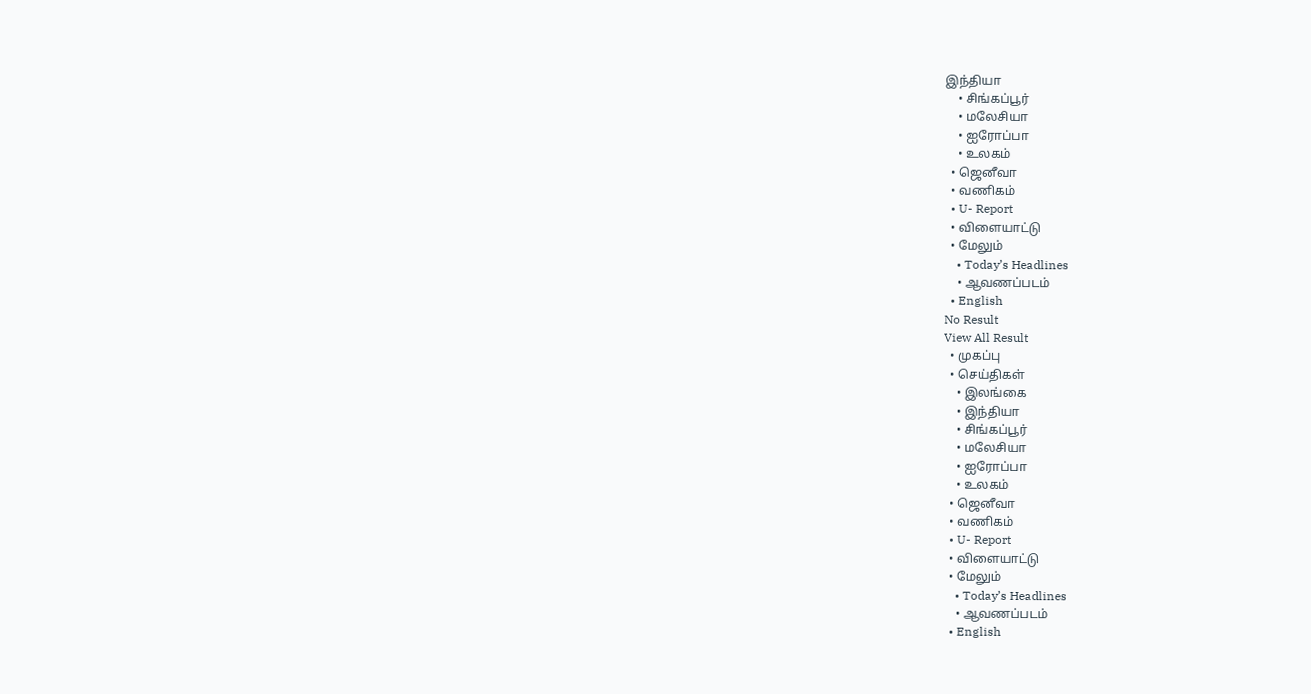இந்தியா
    • சிங்கப்பூர்
    • மலேசியா
    • ஐரோப்பா
    • உலகம்
  • ஜெனீவா
  • வணிகம்
  • U- Report
  • விளையாட்டு
  • மேலும்
    • Today’s Headlines
    • ஆவணப்படம்
  • English
No Result
View All Result
  • முகப்பு
  • செய்திகள்
    • இலங்கை
    • இந்தியா
    • சிங்கப்பூர்
    • மலேசியா
    • ஐரோப்பா
    • உலகம்
  • ஜெனீவா
  • வணிகம்
  • U- Report
  • விளையாட்டு
  • மேலும்
    • Today’s Headlines
    • ஆவணப்படம்
  • English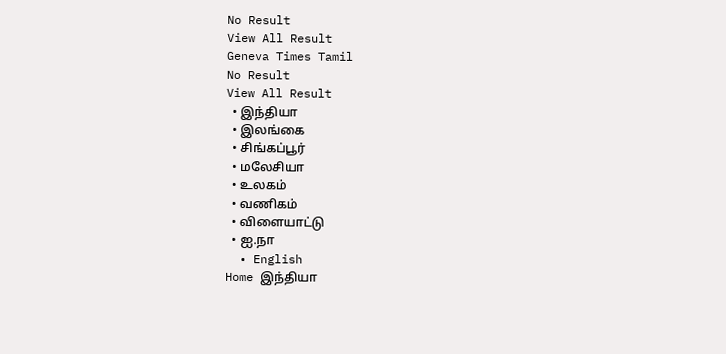No Result
View All Result
Geneva Times Tamil
No Result
View All Result
  • இந்தியா
  • இலங்கை
  • சிங்கப்பூர்
  • மலேசியா
  • உலகம்
  • வணிகம்
  • விளையாட்டு
  • ஐ.நா
  • English
Home இந்தியா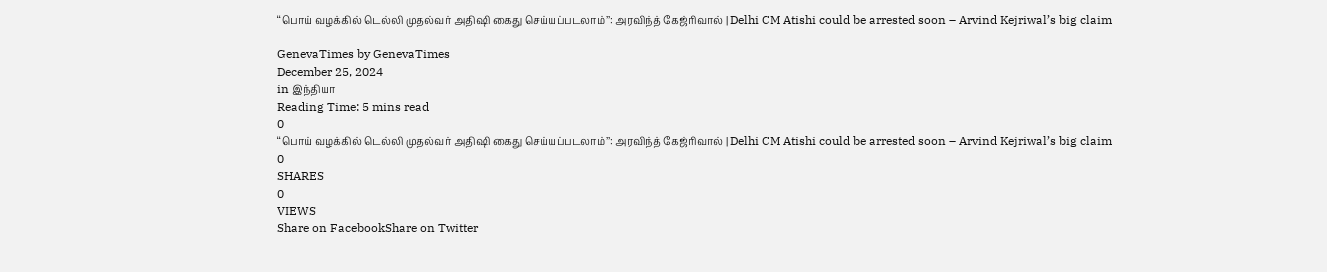‘‘பொய் வழக்கில் டெல்லி முதல்வர் அதிஷி கைது செய்யப்படலாம்’’: அரவிந்த் கேஜ்ரிவால் | Delhi CM Atishi could be arrested soon – Arvind Kejriwal’s big claim

GenevaTimes by GenevaTimes
December 25, 2024
in இந்தியா
Reading Time: 5 mins read
0
‘‘பொய் வழக்கில் டெல்லி முதல்வர் அதிஷி கைது செய்யப்படலாம்’’: அரவிந்த் கேஜ்ரிவால் | Delhi CM Atishi could be arrested soon – Arvind Kejriwal’s big claim
0
SHARES
0
VIEWS
Share on FacebookShare on Twitter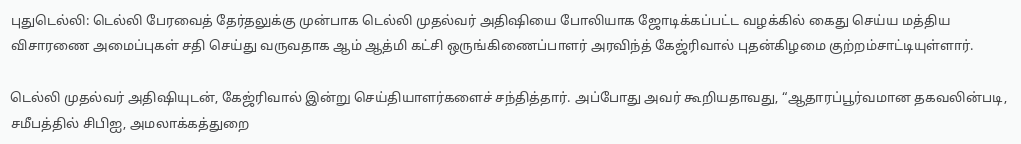புதுடெல்லி: டெல்லி பேரவைத் தேர்தலுக்கு முன்பாக டெல்லி முதல்வர் அதிஷியை போலியாக ஜோடிக்கப்பட்ட வழக்கில் கைது செய்ய மத்திய விசாரணை அமைப்புகள் சதி செய்து வருவதாக ஆம் ஆத்மி கட்சி ஒருங்கிணைப்பாளர் அரவிந்த் கேஜ்ரிவால் புதன்கிழமை குற்றம்சாட்டியுள்ளார்.

டெல்லி முதல்வர் அதிஷியுடன், கேஜ்ரிவால் இன்று செய்தியாளர்களைச் சந்தித்தார். அப்போது அவர் கூறியதாவது, “ஆதாரப்பூர்வமான தகவலின்படி, சமீபத்தில் சிபிஐ, அமலாக்கத்துறை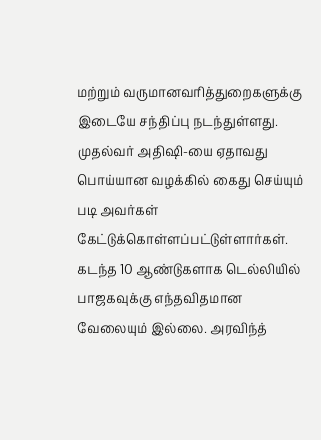மற்றும் வருமானவரித்துறைகளுக்கு இடையே சந்திப்பு நடந்துள்ளது. முதல்வர் அதிஷி-யை ஏதாவது பொய்யான வழக்கில் கைது செய்யும் படி அவர்கள் கேட்டுக்கொள்ளப்பட்டுள்ளார்கள். கடந்த 10 ஆண்டுகளாக டெல்லியில் பாஜகவுக்கு எந்தவிதமான வேலையும் இல்லை. அரவிந்த்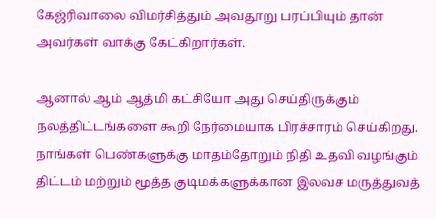கேஜ்ரிவாலை விமர்சித்தும் அவதூறு பரப்பியும் தான் அவர்கள் வாக்கு கேட்கிறார்கள்.

ஆனால் ஆம் ஆத்மி கட்சியோ அது செய்திருக்கும் நலத்திட்டங்களை கூறி நேர்மையாக பிரச்சாரம் செய்கிறது. நாங்கள் பெண்களுக்கு மாதம்தோறும் நிதி உதவி வழங்கும் திட்டம் மற்றும் மூத்த குடிமக்களுக்கான இலவச மருத்துவத்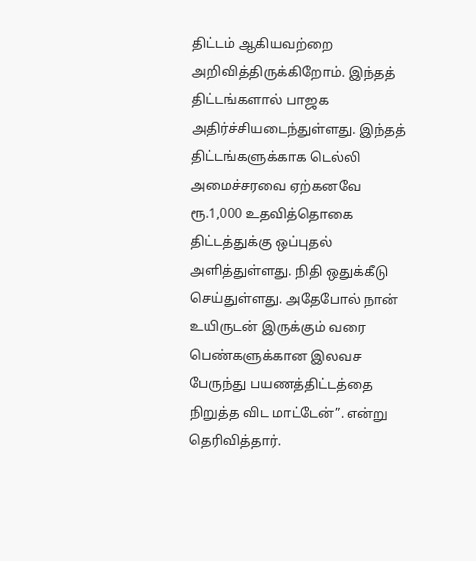திட்டம் ஆகியவற்றை அறிவித்திருக்கிறோம். இந்தத் திட்டங்களால் பாஜக அதிர்ச்சியடைந்துள்ளது. இந்தத் திட்டங்களுக்காக டெல்லி அமைச்சரவை ஏற்கனவே ரூ.1,000 உதவித்தொகை திட்டத்துக்கு ஒப்புதல் அளித்துள்ளது. நிதி ஒதுக்கீடு செய்துள்ளது. அதேபோல் நான் உயிருடன் இருக்கும் வரை பெண்களுக்கான இலவச பேருந்து பயணத்திட்டத்தை நிறுத்த விட மாட்டேன்”. என்று தெரிவித்தார்.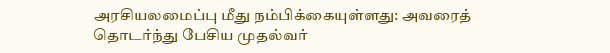அரசியலமைப்பு மீது நம்பிக்கையுள்ளது: அவரைத் தொடர்ந்து பேசிய முதல்வர்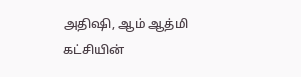அதிஷி, ஆம் ஆத்மி கட்சியின்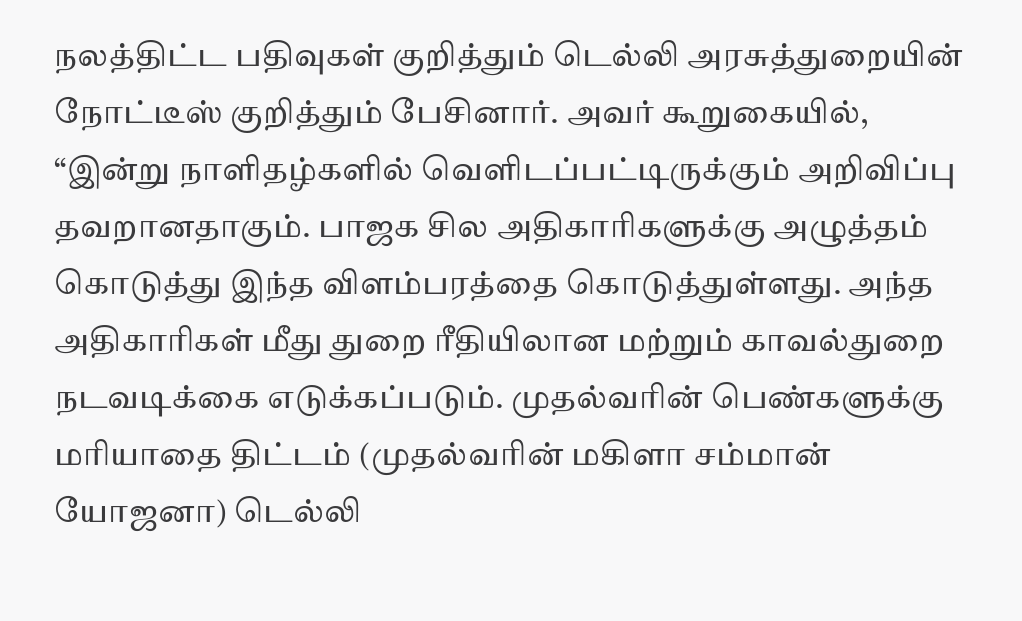நலத்திட்ட பதிவுகள் குறித்தும் டெல்லி அரசுத்துறையின் நோட்டீஸ் குறித்தும் பேசினார். அவர் கூறுகையில், “இன்று நாளிதழ்களில் வெளிடப்பட்டிருக்கும் அறிவிப்பு தவறானதாகும். பாஜக சில அதிகாரிகளுக்கு அழுத்தம் கொடுத்து இந்த விளம்பரத்தை கொடுத்துள்ளது. அந்த அதிகாரிகள் மீது துறை ரீதியிலான மற்றும் காவல்துறை நடவடிக்கை எடுக்கப்படும். முதல்வரின் பெண்களுக்கு மரியாதை திட்டம் (முதல்வரின் மகிளா சம்மான் யோஜனா) டெல்லி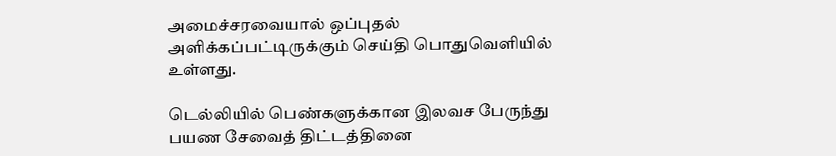அமைச்சரவையால் ஒப்புதல் அளிக்கப்பட்டிருக்கும் செய்தி பொதுவெளியில் உள்ளது.

டெல்லியில் பெண்களுக்கான இலவச பேருந்து பயண சேவைத் திட்டத்தினை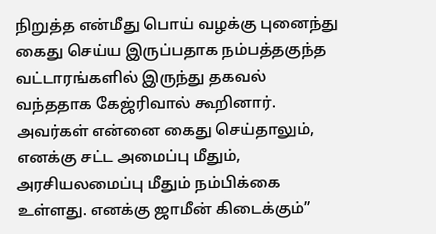நிறுத்த என்மீது பொய் வழக்கு புனைந்து கைது செய்ய இருப்பதாக நம்பத்தகுந்த வட்டாரங்களில் இருந்து தகவல் வந்ததாக கேஜ்ரிவால் கூறினார். அவர்கள் என்னை கைது செய்தாலும், எனக்கு சட்ட அமைப்பு மீதும், அரசியலமைப்பு மீதும் நம்பிக்கை உள்ளது. எனக்கு ஜாமீன் கிடைக்கும்”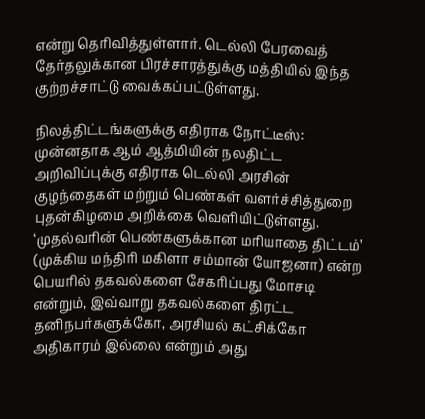என்று தெரிவித்துள்ளார். டெல்லி பேரவைத் தேர்தலுக்கான பிரச்சாரத்துக்கு மத்தியில் இந்த குற்றச்சாட்டு வைக்கப்பட்டுள்ளது.

நிலத்திட்டங்களுக்கு எதிராக நோட்டீஸ்: முன்னதாக ஆம் ஆத்மியின் நலதிட்ட அறிவிப்புக்கு எதிராக டெல்லி அரசின் குழந்தைகள் மற்றும் பெண்கள் வளர்ச்சித்துறை புதன்கிழமை அறிக்கை வெளியிட்டுள்ளது. ‘முதல்வரின் பெண்களுக்கான மரியாதை திட்டம்’ (முக்கிய மந்திரி மகிளா சம்மான் யோஜனா) என்ற பெயரில் தகவல்களை சேகரிப்பது மோசடி என்றும், இவ்வாறு தகவல்களை திரட்ட தனிநபர்களுக்கோ, அரசியல் கட்சிக்கோ அதிகாரம் இல்லை என்றும் அது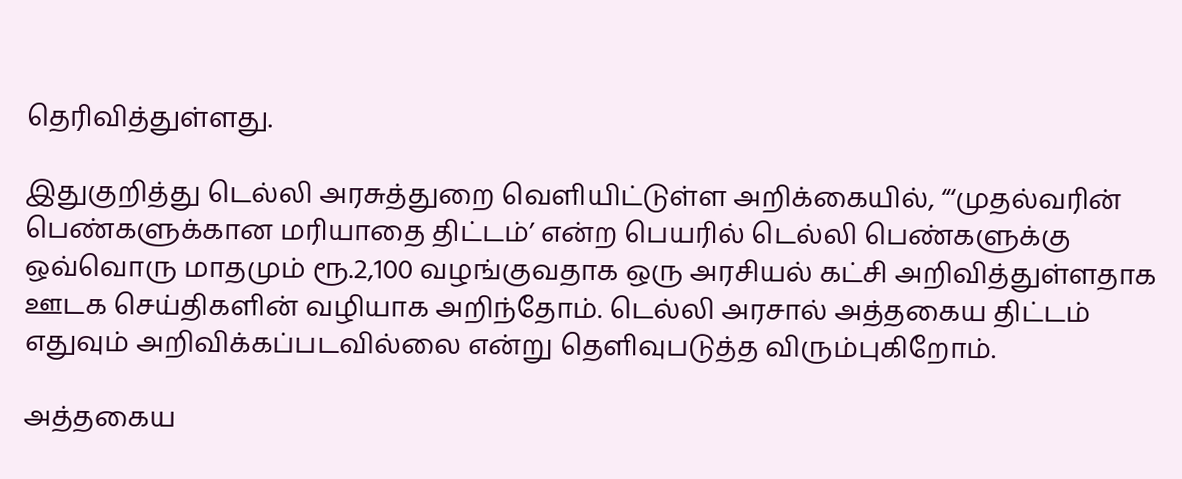தெரிவித்துள்ளது.

இதுகுறித்து டெல்லி அரசுத்துறை வெளியிட்டுள்ள அறிக்கையில், “‘முதல்வரின் பெண்களுக்கான மரியாதை திட்டம்’ என்ற பெயரில் டெல்லி பெண்களுக்கு ஒவ்வொரு மாதமும் ரூ.2,100 வழங்குவதாக ஒரு அரசியல் கட்சி அறிவித்துள்ளதாக ஊடக செய்திகளின் வழியாக அறிந்தோம். டெல்லி அரசால் அத்தகைய திட்டம் எதுவும் அறிவிக்கப்படவில்லை என்று தெளிவுபடுத்த விரும்புகிறோம்.

அத்தகைய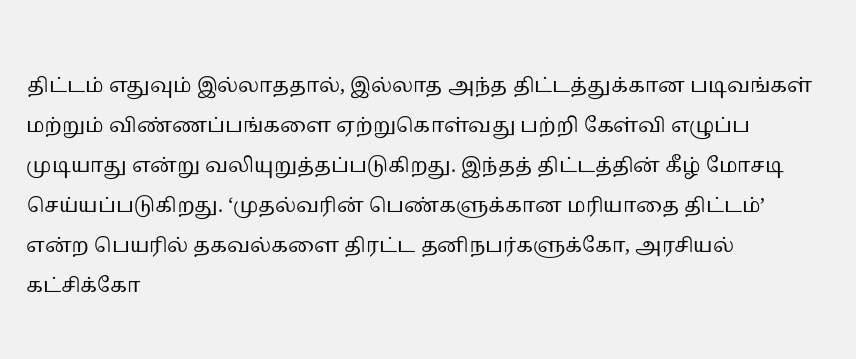திட்டம் எதுவும் இல்லாததால், இல்லாத அந்த திட்டத்துக்கான படிவங்கள் மற்றும் விண்ணப்பங்களை ஏற்றுகொள்வது பற்றி கேள்வி எழுப்ப முடியாது என்று வலியுறுத்தப்படுகிறது. இந்தத் திட்டத்தின் கீழ் மோசடி செய்யப்படுகிறது. ‘முதல்வரின் பெண்களுக்கான மரியாதை திட்டம்’ என்ற பெயரில் தகவல்களை திரட்ட தனிநபர்களுக்கோ, அரசியல் கட்சிக்கோ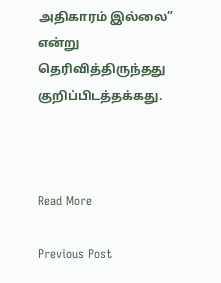அதிகாரம் இல்லை” என்று தெரிவித்திருந்தது குறிப்பிடத்தக்கது.



Read More

Previous Post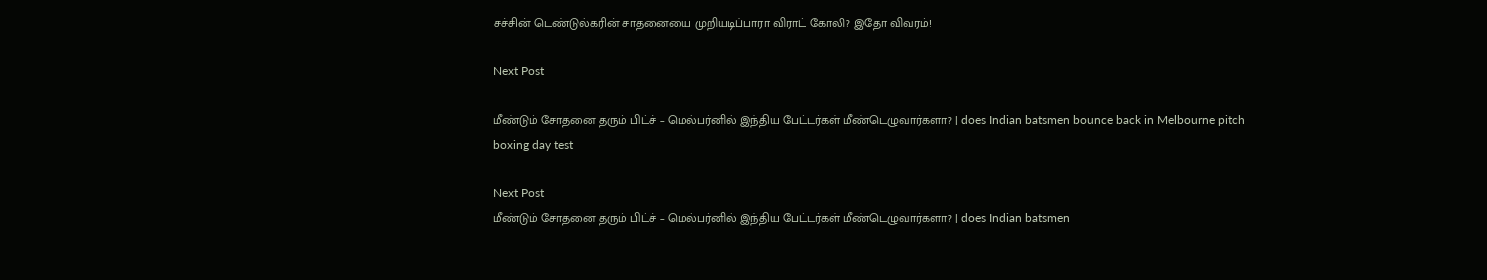சச்சின் டெண்டுல்கரின் சாதனையை முறியடிப்பாரா விராட் கோலி? இதோ விவரம்!

Next Post

மீண்டும் சோதனை தரும் பிட்ச் – மெல்பர்னில் இந்திய பேட்டர்கள் மீண்டெழுவார்களா? | does Indian batsmen bounce back in Melbourne pitch boxing day test

Next Post
மீண்டும் சோதனை தரும் பிட்ச் – மெல்பர்னில் இந்திய பேட்டர்கள் மீண்டெழுவார்களா? | does Indian batsmen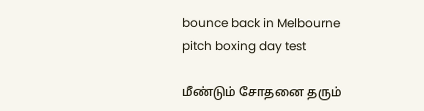bounce back in Melbourne pitch boxing day test

மீண்டும் சோதனை தரும்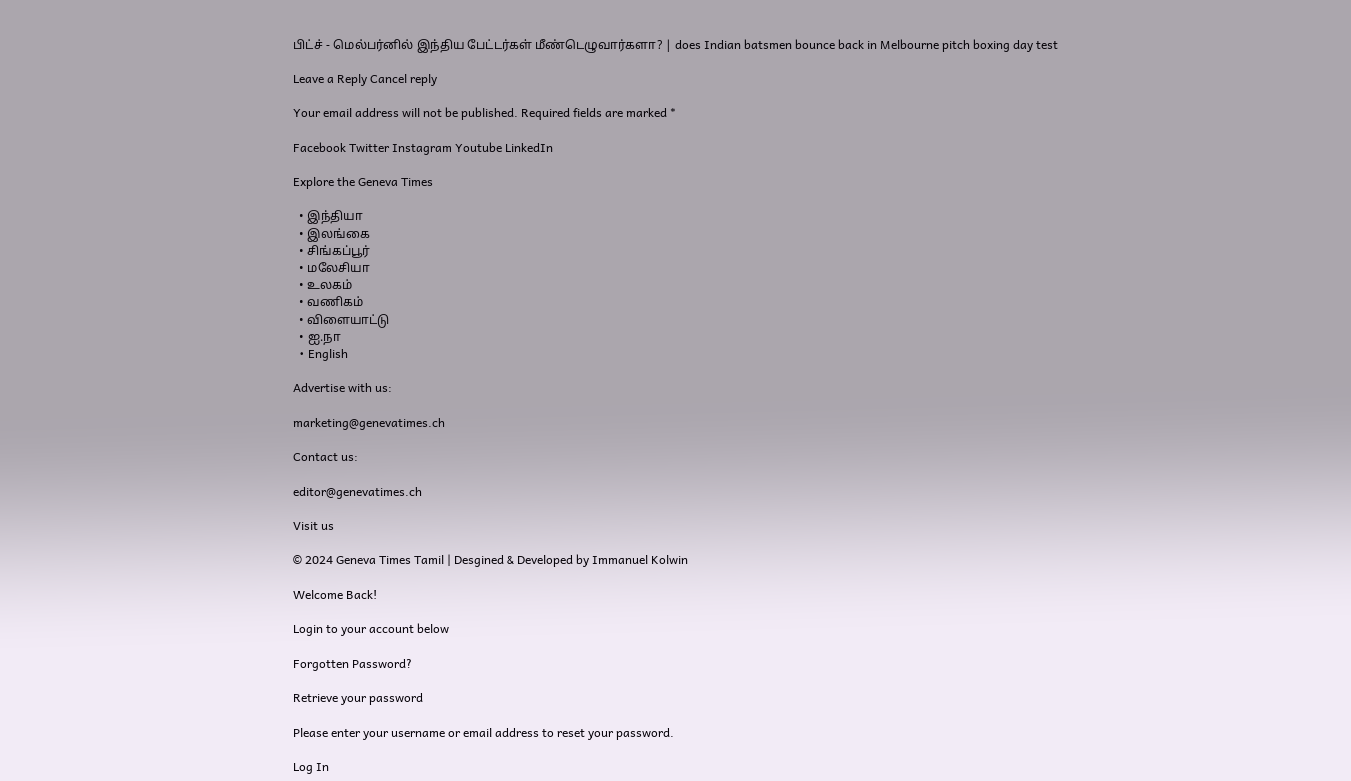பிட்ச் - மெல்பர்னில் இந்திய பேட்டர்கள் மீண்டெழுவார்களா? | does Indian batsmen bounce back in Melbourne pitch boxing day test

Leave a Reply Cancel reply

Your email address will not be published. Required fields are marked *

Facebook Twitter Instagram Youtube LinkedIn

Explore the Geneva Times

  • இந்தியா
  • இலங்கை
  • சிங்கப்பூர்
  • மலேசியா
  • உலகம்
  • வணிகம்
  • விளையாட்டு
  • ஐ.நா
  • English

Advertise with us:

marketing@genevatimes.ch

Contact us:

editor@genevatimes.ch

Visit us

© 2024 Geneva Times Tamil | Desgined & Developed by Immanuel Kolwin

Welcome Back!

Login to your account below

Forgotten Password?

Retrieve your password

Please enter your username or email address to reset your password.

Log In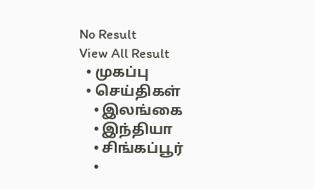No Result
View All Result
  • முகப்பு
  • செய்திகள்
    • இலங்கை
    • இந்தியா
    • சிங்கப்பூர்
    •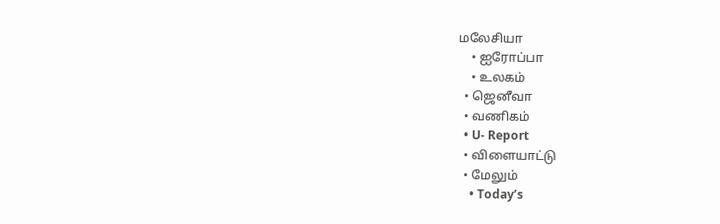மலேசியா
    • ஐரோப்பா
    • உலகம்
  • ஜெனீவா
  • வணிகம்
  • U- Report
  • விளையாட்டு
  • மேலும்
    • Today’s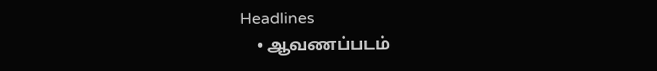Headlines
    • ஆவணப்படம்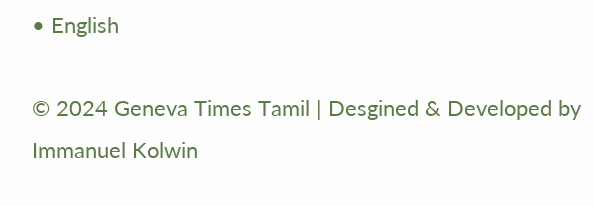• English

© 2024 Geneva Times Tamil | Desgined & Developed by Immanuel Kolwin